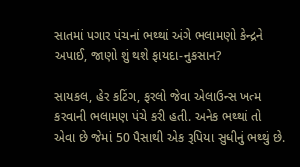સાતમાં પગાર પંચનાં ભથ્થાં અંગે ભલામણો કેન્દ્રને અપાઈ, જાણો શું થશે ફાયદા-નુકસાન?

સાયકલ, હેર કટિંગ, ફરલો જેવા એલાઉન્સ ખત્મ કરવાની ભલામણ પંચે કરી હતી. અનેક ભથ્થાં તો એવા છે જેમાં 50 પૈસાથી એક રૂપિયા સુધીનું ભથ્થું છે.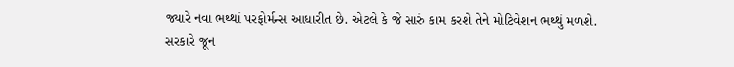જ્યારે નવા ભથ્થાં પરફોર્મન્સ આધારીત છે. એટલે કે જે સારું કામ કરશે તેને મોટિવેશન ભથ્થું મળશે.
સરકારે જૂન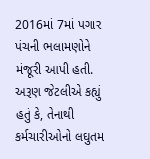2016માં 7માં પગાર પંચની ભલામણોને મંજૂરી આપી હતી. અરૂણ જેટલીએ કહ્યું હતું કે, તેનાથી કર્મચારીઓનો લઘુતમ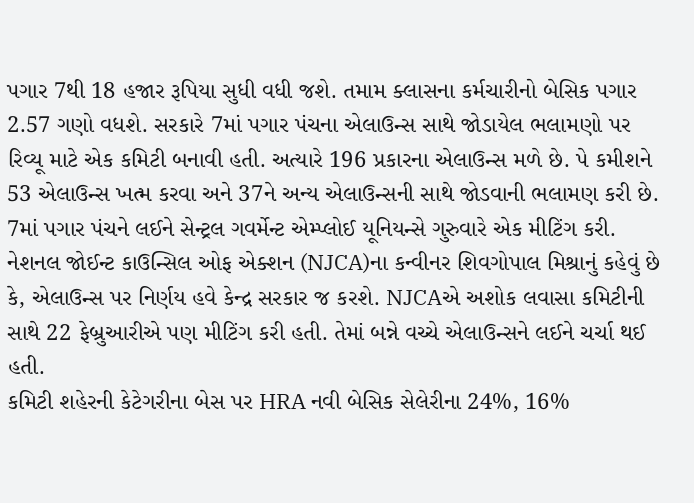પગાર 7થી 18 હજાર રૂપિયા સુધી વધી જશે. તમામ ક્લાસના કર્મચારીનો બેસિક પગાર 2.57 ગણો વધશે. સરકારે 7માં પગાર પંચના એલાઉન્સ સાથે જોડાયેલ ભલામણો પર રિવ્યૂ માટે એક કમિટી બનાવી હતી. અત્યારે 196 પ્રકારના એલાઉન્સ મળે છે. પે કમીશને 53 એલાઉન્સ ખત્મ કરવા અને 37ને અન્ય એલાઉન્સની સાથે જોડવાની ભલામણ કરી છે.
7માં પગાર પંચને લઈને સેન્ટ્રલ ગવર્મેન્ટ એમ્પ્લોઈ યૂનિયન્સે ગુરુવારે એક મીટિંગ કરી. નેશનલ જોઈન્ટ કાઉન્સિલ ઓફ એક્શન (NJCA)ના કન્વીનર શિવગોપાલ મિશ્રાનું કહેવું છે કે, એલાઉન્સ પર નિર્ણય હવે કેન્દ્ર સરકાર જ કરશે. NJCAએ અશોક લવાસા કમિટીની સાથે 22 ફેબ્રુઆરીએ પણ મીટિંગ કરી હતી. તેમાં બન્ને વચ્ચે એલાઉન્સને લઈને ચર્ચા થઈ હતી.
કમિટી શહેરની કેટેગરીના બેસ પર HRA નવી બેસિક સેલેરીના 24%, 16%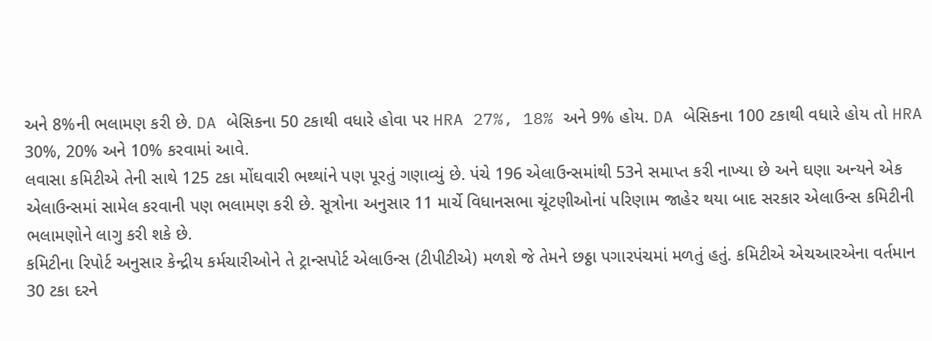અને 8%ની ભલામણ કરી છે. DA બેસિકના 50 ટકાથી વધારે હોવા પર HRA 27%, 18% અને 9% હોય. DA બેસિકના 100 ટકાથી વધારે હોય તો HRA 30%, 20% અને 10% કરવામાં આવે.
લવાસા કમિટીએ તેની સાથે 125 ટકા મોંઘવારી ભથ્થાંને પણ પૂરતું ગણાવ્યું છે. પંચે 196 એલાઉન્સમાંથી 53ને સમાપ્ત કરી નાખ્યા છે અને ઘણા અન્યને એક એલાઉન્સમાં સામેલ કરવાની પણ ભલામણ કરી છે. સૂત્રોના અનુસાર 11 માર્ચે વિધાનસભા ચૂંટણીઓનાં પરિણામ જાહેર થયા બાદ સરકાર એલાઉન્સ કમિટીની ભલામણોને લાગુ કરી શકે છે.
કમિટીના રિપોર્ટ અનુસાર કેન્દ્રીય કર્મચારીઓને તે ટ્રાન્સપોર્ટ એલાઉન્સ (ટીપીટીએ) મળશે જે તેમને છઠ્ઠા પગારપંચમાં મળતું હતું. કમિટીએ એચઆરએના વર્તમાન 30 ટકા દરને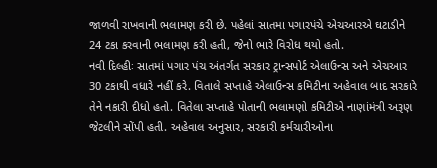જાળવી રાખવાની ભલામણ કરી છે. પહેલાં સાતમા પગારપંચે એચઆરએ ઘટાડીને 24 ટકા કરવાની ભલામણ કરી હતી, જેનો ભારે વિરોધ થયો હતો.
નવી દિલ્હીઃ સાતમાં પગાર પંચ અંતર્ગત સરકાર ટ્રાન્સપોર્ટ એલાઉન્સ અને એચઆર 30 ટકાથી વધારે નહીં કરે. વિતાલે સપ્તાહે એલાઉન્સ કમિટીના અહેવાલ બાદ સરકારે તેને નકારી દીધો હતો. વિતેલા સપ્તાહે પોતાની ભલામણો કમિટીએ નાણાંમંત્રી અરૂણ જેટલીને સોંપી હતી. અહેવાલ અનુસાર, સરકારી કર્મચારીઓના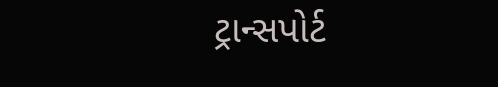ટ્રાન્સપોર્ટ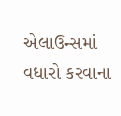એલાઉન્સમાં વધારો કરવાના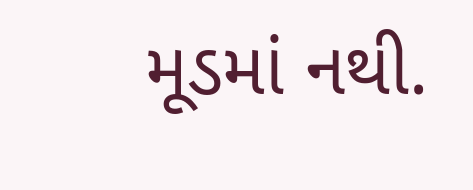મૂડમાં નથી.